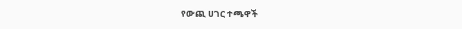የውጪ ሀገር ተጫዋች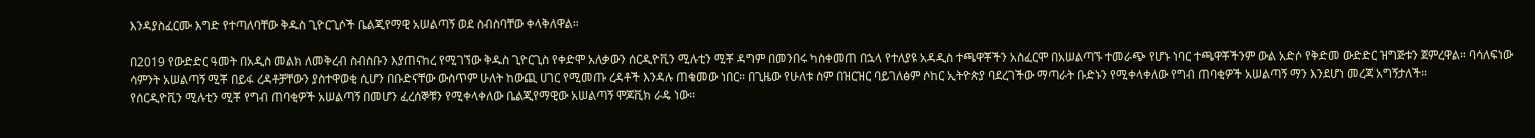እንዳያስፈርሙ እግድ የተጣለባቸው ቅዱስ ጊዮርጊሶች ቤልጂየማዊ አሠልጣኝ ወደ ስብስባቸው ቀላቅለዋል።

በ2019 የውድድር ዓመት በአዲስ መልክ ለመቅረብ ስብስቡን እያጠናከረ የሚገኘው ቅዱስ ጊዮርጊስ የቀድሞ አለቃውን ሰርዲዮቪን ሚሉቲን ሚቾ ዳግም በመንበሩ ካስቀመጠ በኋላ የተለያዩ አዳዲስ ተጫዋቾችን አስፈርሞ በአሠልጣኙ ተመራጭ የሆኑ ነባር ተጫዋቾችንም ውል አድሶ የቅድመ ውድድር ዝግጅቱን ጀምረዋል። ባሳለፍነው ሳምንት አሠልጣኝ ሚቾ በይፋ ረዳቶቻቸውን ያስተዋወቂ ሲሆን በቡድናቸው ውስጥም ሁለት ከውጪ ሀገር የሚመጡ ረዳቶች እንዳሉ ጠቁመው ነበር። በጊዜው የሁለቱ ስም በዝርዝር ባይገለፅም ሶከር ኢትዮጵያ ባደረገችው ማጣራት ቡድኑን የሚቀላቀለው የግብ ጠባቂዎች አሠልጣኝ ማን እንደሆነ መረጃ አግኝታለች።
የሰርዲዮቪን ሚሉቲን ሚቾ የግብ ጠባቂዎች አሠልጣኝ በመሆን ፈረሰኞቹን የሚቀላቀለው ቤልጂየማዊው አሠልጣኝ ሞጆቪክ ራዴ ነው።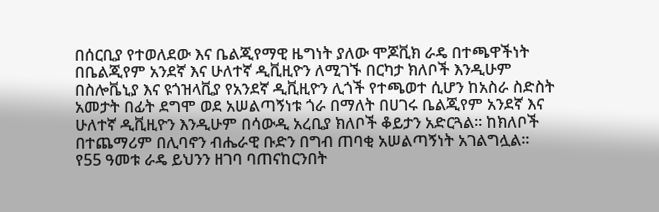በሰርቢያ የተወለደው እና ቤልጂየማዊ ዜግነት ያለው ሞጆቪክ ራዴ በተጫዋችነት በቤልጂየም አንደኛ እና ሁለተኛ ዲቪዚዮን ለሚገኙ በርካታ ክለቦች እንዲሁም በስሎቬኒያ እና ዩጎዝላቪያ የአንደኛ ዲቪዚዮን ሊጎች የተጫወተ ሲሆን ከአስራ ስድስት አመታት በፊት ደግሞ ወደ አሠልጣኝነቱ ጎራ በማለት በሀገሩ ቤልጂየም አንደኛ እና ሁለተኛ ዲቪዚዮን እንዲሁም በሳውዲ አረቢያ ክለቦች ቆይታን አድርጓል። ከክለቦች በተጨማሪም በሊባኖን ብሔራዊ ቡድን በግብ ጠባቂ አሠልጣኝነት አገልግሏል።
የ55 ዓመቱ ራዴ ይህንን ዘገባ ባጠናከርንበት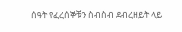ሰዓት የፈረሰኞቹን ስብስብ ደብረዘይት ላይ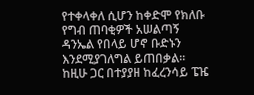የተቀላቀለ ሲሆን ከቀድሞ የክለቡ የግብ ጠባቂዎች አሠልጣኝ ዳንኤል የበላይ ሆኖ ቡድኑን እንደሚያገለግል ይጠበቃል።
ከዚሁ ጋር በተያያዘ ከፈረንሳይ ፔዤ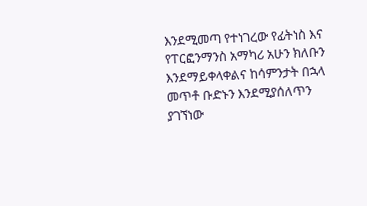እንደሚመጣ የተነገረው የፊትነስ እና የፐርፎንማንስ አማካሪ አሁን ክለቡን እንደማይቀላቀልና ከሳምንታት በኋላ መጥቶ ቡድኑን እንደሚያሰለጥን ያገኘነው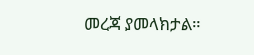መረጃ ያመላክታል።